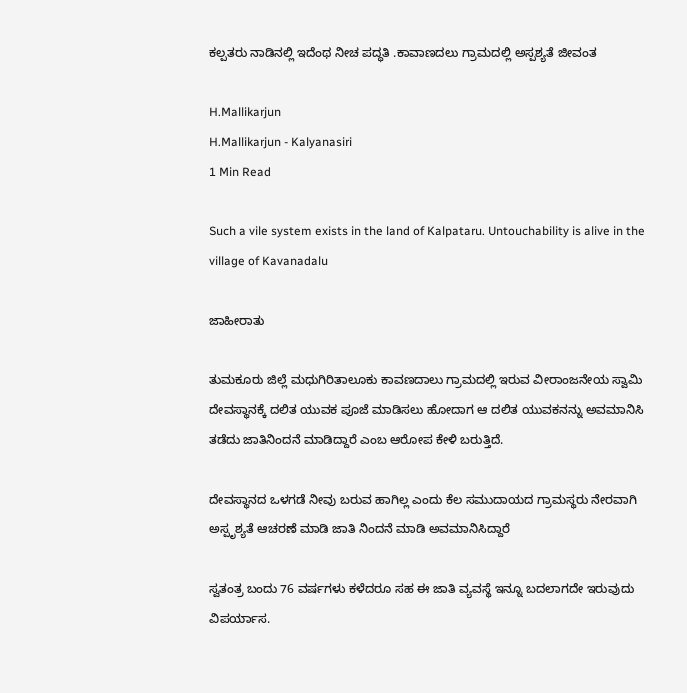ಕಲ್ಪತರು ನಾಡಿನಲ್ಲಿ ಇದೆಂಥ ನೀಚ ಪದ್ಧತಿ .ಕಾವಾಣದಲು ಗ್ರಾಮದಲ್ಲಿ ಅಸ್ಪಶ್ಯತೆ ಜೀವಂತ

H.Mallikarjun
H.Mallikarjun - Kalyanasiri
1 Min Read

Such a vile system exists in the land of Kalpataru. Untouchability is alive in the village of Kavanadalu

ಜಾಹೀರಾತು

ತುಮಕೂರು ಜಿಲ್ಲೆ ಮಧುಗಿರಿತಾಲೂಕು ಕಾವಣದಾಲು ಗ್ರಾಮದಲ್ಲಿ ಇರುವ ವೀರಾಂಜನೇಯ ಸ್ವಾಮಿ ದೇವಸ್ಥಾನಕ್ಕೆ ದಲಿತ ಯುವಕ ಪೂಜೆ ಮಾಡಿಸಲು ಹೋದಾಗ ಆ ದಲಿತ ಯುವಕನನ್ನು ಅವಮಾನಿಸಿ ತಡೆದು ಜಾತಿನಿಂದನೆ ಮಾಡಿದ್ದಾರೆ ಎಂಬ ಆರೋಪ ಕೇಳಿ ಬರುತ್ತಿದೆ.

ದೇವಸ್ಥಾನದ ಒಳಗಡೆ ನೀವು ಬರುವ ಹಾಗಿಲ್ಲ ಎಂದು ಕೆಲ ಸಮುದಾಯದ ಗ್ರಾಮಸ್ಥರು ನೇರವಾಗಿ ಅಸ್ಪೃಶ್ಯತೆ ಆಚರಣೆ ಮಾಡಿ ಜಾತಿ ನಿಂದನೆ ಮಾಡಿ ಅವಮಾನಿಸಿದ್ದಾರೆ

ಸ್ವತಂತ್ರ ಬಂದು 76 ವರ್ಷಗಳು ಕಳೆದರೂ ಸಹ ಈ ಜಾತಿ ವ್ಯವಸ್ಥೆ ಇನ್ನೂ ಬದಲಾಗದೇ ಇರುವುದು ವಿಪರ್ಯಾಸ.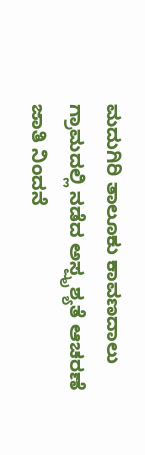ಮದುಗಿರಿ ತಾಲೂಕು ಕಾವಣದಾಲು ಗ್ರಾಮದಲ್ಲಿ ನಡೆದ ಅಸ್ಪೃಶ್ಯತೆ ಆಚರಣೆ ಜಾತಿ ನಿಂದನೆ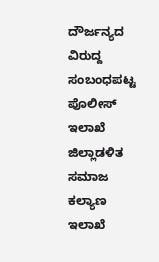ದೌರ್ಜನ್ಯದ ವಿರುದ್ದ ಸಂಬಂಧಪಟ್ಟ ಪೊಲೀಸ್ ಇಲಾಖೆ ಜಿಲ್ಲಾಡಳಿತ ಸಮಾಜ ಕಲ್ಯಾಣ ಇಲಾಖೆ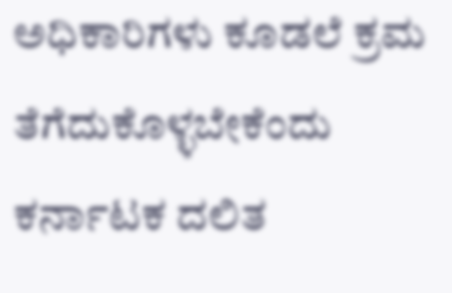ಅಧಿಕಾರಿಗಳು ಕೂಡಲೆ ಕ್ರಮ ತೆಗೆದುಕೊಳ್ಳಬೇಕೆಂದು ಕರ್ನಾಟಕ ದಲಿತ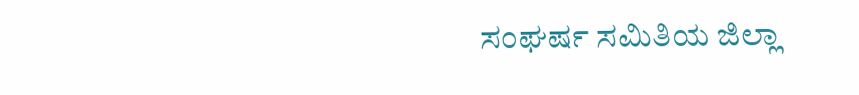ಸಂಘರ್ಷ ಸಮಿತಿಯ ಜಿಲ್ಲಾ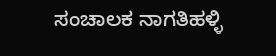ಸಂಚಾಲಕ ನಾಗತಿಹಳ್ಳಿ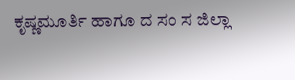ಕೃಷ್ಣಮೂರ್ತಿ ಹಾಗೂ ದ ಸಂ ಸ ಜಿಲ್ಲಾ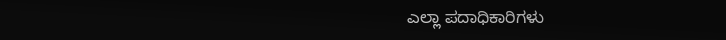ಎಲ್ಲಾ ಪದಾಧಿಕಾರಿಗಳು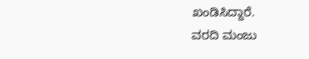ಖಂಡಿಸಿದ್ದಾರೆ.
ವರದಿ ಮಂಜು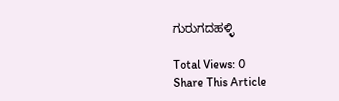ಗುರುಗದಹಳ್ಳಿ

Total Views: 0
Share This Article